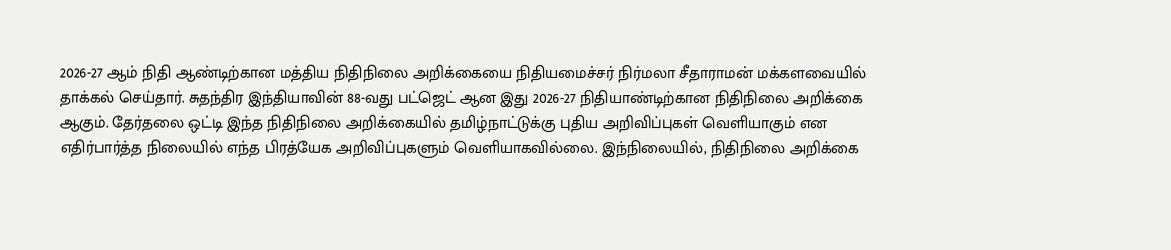2026-27 ஆம் நிதி ஆண்டிற்கான மத்திய நிதிநிலை அறிக்கையை நிதியமைச்சர் நிர்மலா சீதாராமன் மக்களவையில் தாக்கல் செய்தார். சுதந்திர இந்தியாவின் 88-வது பட்ஜெட் ஆன இது 2026-27 நிதியாண்டிற்கான நிதிநிலை அறிக்கை ஆகும். தேர்தலை ஒட்டி இந்த நிதிநிலை அறிக்கையில் தமிழ்நாட்டுக்கு புதிய அறிவிப்புகள் வெளியாகும் என எதிர்பார்த்த நிலையில் எந்த பிரத்யேக அறிவிப்புகளும் வெளியாகவில்லை. இந்நிலையில், நிதிநிலை அறிக்கை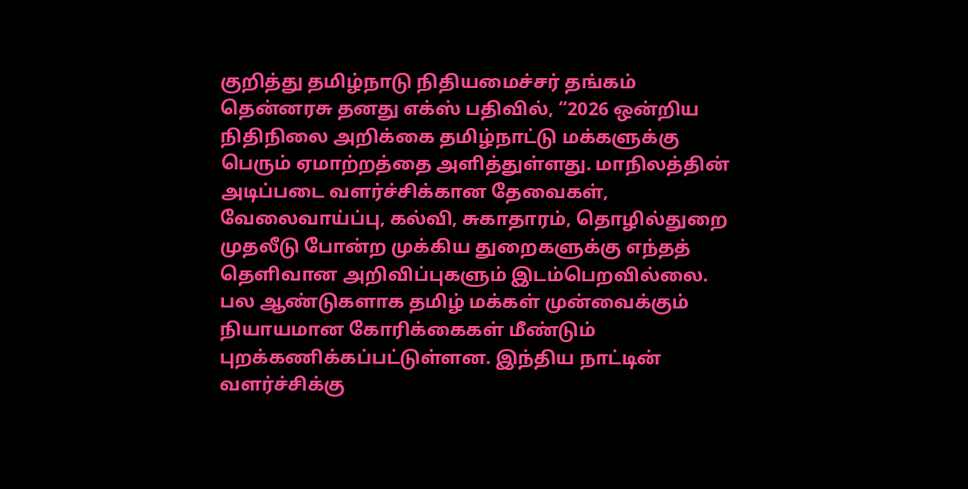குறித்து தமிழ்நாடு நிதியமைச்சர் தங்கம் தென்னரசு தனது எக்ஸ் பதிவில், “2026 ஒன்றிய நிதிநிலை அறிக்கை தமிழ்நாட்டு மக்களுக்கு பெரும் ஏமாற்றத்தை அளித்துள்ளது. மாநிலத்தின் அடிப்படை வளர்ச்சிக்கான தேவைகள், வேலைவாய்ப்பு, கல்வி, சுகாதாரம், தொழில்துறை முதலீடு போன்ற முக்கிய துறைகளுக்கு எந்தத் தெளிவான அறிவிப்புகளும் இடம்பெறவில்லை. பல ஆண்டுகளாக தமிழ் மக்கள் முன்வைக்கும் நியாயமான கோரிக்கைகள் மீண்டும் புறக்கணிக்கப்பட்டுள்ளன. இந்திய நாட்டின் வளர்ச்சிக்கு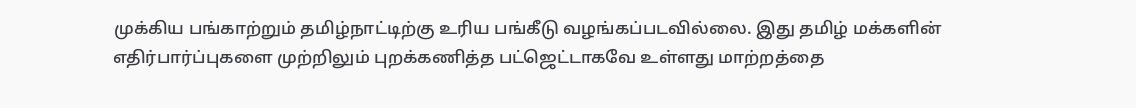முக்கிய பங்காற்றும் தமிழ்நாட்டிற்கு உரிய பங்கீடு வழங்கப்படவில்லை. இது தமிழ் மக்களின் எதிர்பார்ப்புகளை முற்றிலும் புறக்கணித்த பட்ஜெட்டாகவே உள்ளது மாற்றத்தை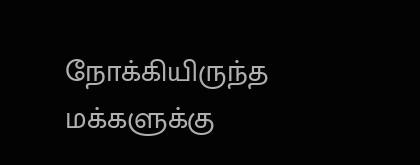நோக்கியிருந்த மக்களுக்கு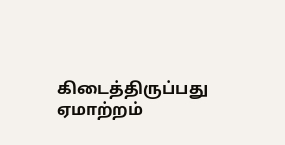கிடைத்திருப்பது ஏமாற்றம்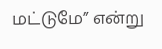மட்டுமே” என்று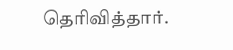தெரிவித்தார்.